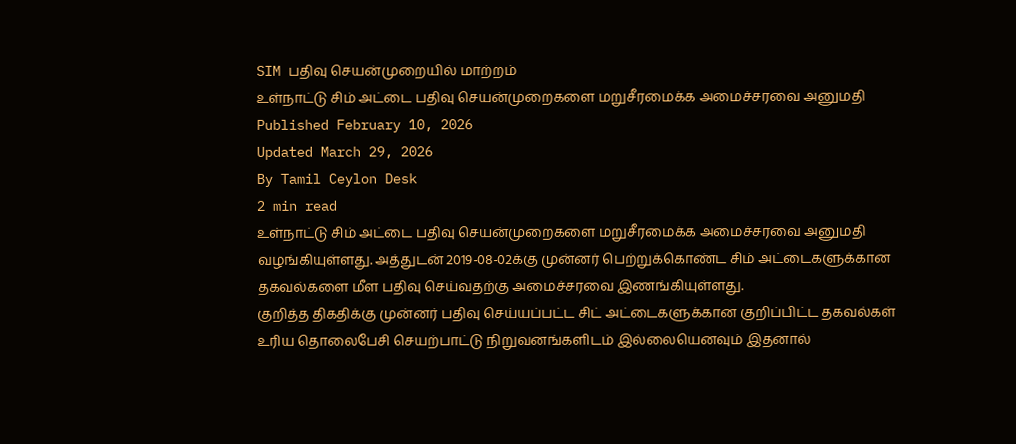SIM பதிவு செயன்முறையில் மாற்றம்
உள்நாட்டு சிம் அட்டை பதிவு செயன்முறைகளை மறுசீரமைக்க அமைச்சரவை அனுமதி
Published February 10, 2026
Updated March 29, 2026
By Tamil Ceylon Desk
2 min read
உள்நாட்டு சிம் அட்டை பதிவு செயன்முறைகளை மறுசீரமைக்க அமைச்சரவை அனுமதி வழங்கியுள்ளது. அத்துடன் 2019-08-02க்கு முன்னர் பெற்றுக்கொண்ட சிம் அட்டைகளுக்கான தகவல்களை மீள பதிவு செய்வதற்கு அமைச்சரவை இணங்கியுள்ளது.
குறித்த திகதிக்கு முன்னர் பதிவு செய்யப்பட்ட சிட் அட்டைகளுக்கான குறிப்பிட்ட தகவல்கள் உரிய தொலைபேசி செயற்பாட்டு நிறுவனங்களிடம் இல்லையெனவும் இதனால்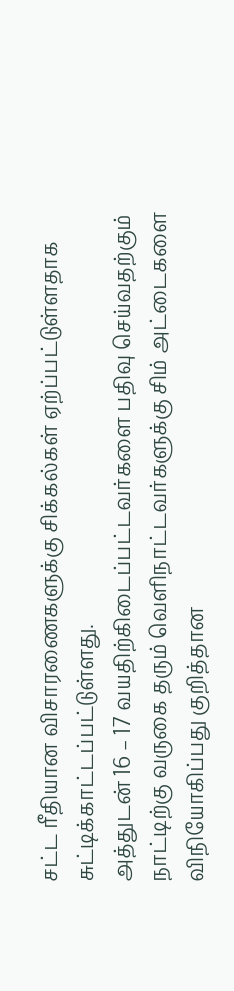சட்ட ரீதியான விசாரணைகளுக்கு சிக்கல்கள் ஏற்ப்பட்டுள்ளதாக சுட்டிக்காட்டப்பட்டுள்ளது.
அத்துடன் 16 – 17 வயதிற்கிடைப்பட்டவர்களை பதிவு செய்வதற்கும் நாட்டிற்கு வருகை தரும் வெளிநாட்டவர்களுக்கு சிம் அட்டைகளை விநியோகிப்பது குறித்தான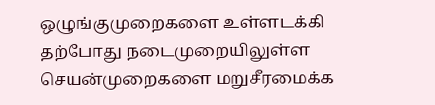ஒழுங்குமுறைகளை உள்ளடக்கி தற்போது நடைமுறையிலுள்ள செயன்முறைகளை மறுசீரமைக்க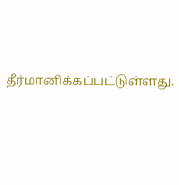தீர்மானிக்கப்பட்டுள்ளது.